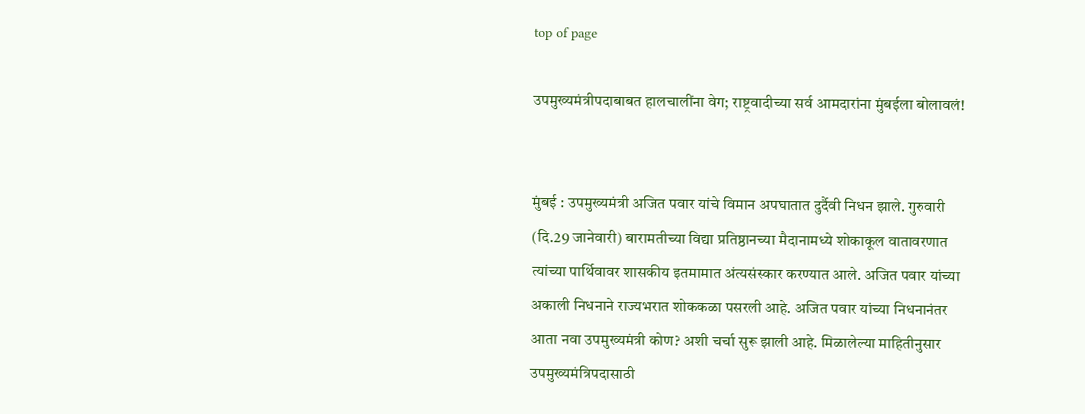top of page

उपमुख्यमंत्रीपदाबाबत हालचालींना वेग; राष्ट्रवादीच्या सर्व आमदारांना मुंबईला बोलावलं!


मुंबई : उपमुख्यमंत्री अजित पवार यांचे विमान अपघातात दुर्दैवी निधन झाले. गुरुवारी (दि.29 जानेवारी) बारामतीच्या विद्या प्रतिष्ठानच्या मैदानामध्ये शोकाकूल वातावरणात त्यांच्या पार्थिवावर शासकीय इतमामात अंत्यसंस्कार करण्यात आले. अजित पवार यांच्या अकाली निधनाने राज्यभरात शोककळा पसरली आहे. अजित पवार यांच्या निधनानंतर आता नवा उपमुख्यमंत्री कोण? अशी चर्चा सुरू झाली आहे. मिळालेल्या माहितीनुसार उपमुख्यमंत्रिपदासाठी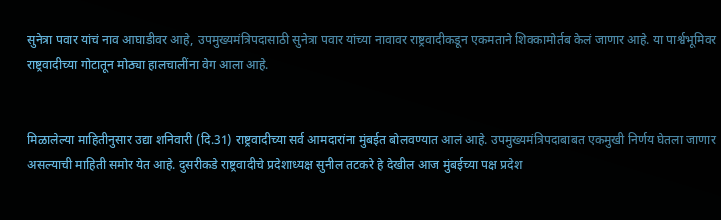सुनेत्रा पवार यांचं नाव आघाडीवर आहे, उपमुख्यमंत्रिपदासाठी सुनेत्रा पवार यांच्या नावावर राष्ट्रवादीकडून एकमताने शिक्कामोर्तब केलं जाणार आहे. या पार्श्वभूमिवर राष्ट्रवादीच्या गोटातून मोठ्या हालचालींना वेग आला आहे.


मिळालेल्या माहितीनुसार उद्या शनिवारी (दि.31) राष्ट्रवादीच्या सर्व आमदारांना मुंबईत बोलवण्यात आलं आहे. उपमुख्यमंत्रिपदाबाबत एकमुखी निर्णय घेतला जाणार असल्याची माहिती समोर येत आहे. दुसरीकडे राष्ट्रवादीचे प्रदेशाध्यक्ष सुनील तटकरे हे देखील आज मुंबईच्या पक्ष प्रदेश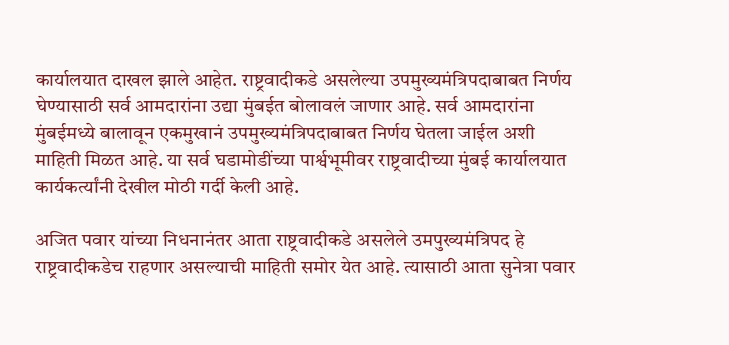कार्यालयात दाखल झाले आहेत. राष्ट्रवादीकडे असलेल्या उपमुख्यमंत्रिपदाबाबत निर्णय घेण्यासाठी सर्व आमदारांना उद्या मुंबईत बोलावलं जाणार आहे. सर्व आमदारांना मुंबईमध्ये बालावून एकमुखानं उपमुख्यमंत्रिपदाबाबत निर्णय घेतला जाईल अशी माहिती मिळत आहे. या सर्व घडामोडींच्या पार्श्वभूमीवर राष्ट्रवादीच्या मुंबई कार्यालयात कार्यकर्त्यांनी देखील मोठी गर्दी केली आहे.

अजित पवार यांच्या निधनानंतर आता राष्ट्रवादीकडे असलेले उमपुख्यमंत्रिपद हे राष्ट्रवादीकडेच राहणार असल्याची माहिती समोर येत आहे. त्यासाठी आता सुनेत्रा पवार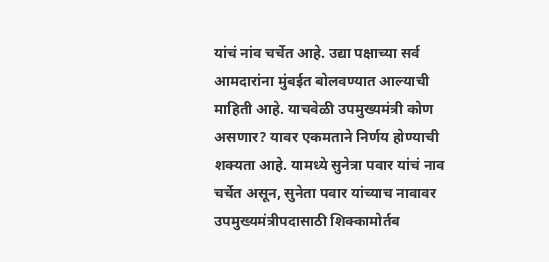यांचं नांव चर्चेत आहे. उद्या पक्षाच्या सर्व आमदारांना मुंबईत बोलवण्यात आल्याची माहिती आहे. याचवेळी उपमुख्यमंत्री कोण असणार? यावर एकमताने निर्णय होण्याची शक्यता आहे. यामध्ये सुनेत्रा पवार यांचं नाव चर्चेत असून, सुनेता पवार यांच्याच नावावर उपमुख्यमंत्रीपदासाठी शिक्कामोर्तब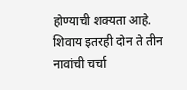होण्याची शक्यता आहे. शिवाय इतरही दोन ते तीन नावांची चर्चा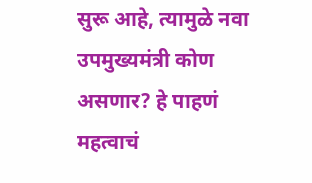सुरू आहे, त्यामुळे नवा उपमुख्यमंत्री कोण असणार? हे पाहणं महत्वाचं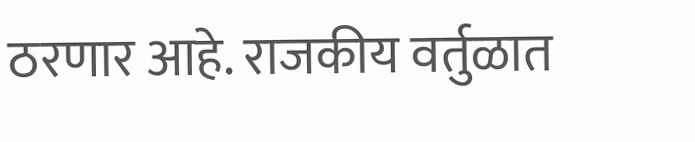ठरणार आहे. राजकीय वर्तुळात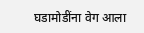घडामोडींना वेग आला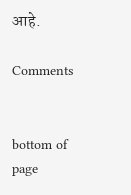आहे.

Comments


bottom of page